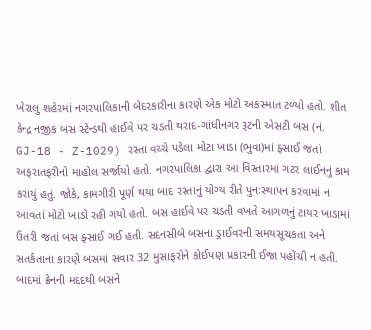ખેરાલુ શહેરમાં નગરપાલિકાની બેદરકારીના કારણે એક મોટો અકસ્માત ટળ્યો હતો. શીત કેન્દ્ર નજીક બસ સ્ટેન્ડથી હાઈવે પર ચડતી થરાદ-ગાંધીનગર રૂટની એસટી બસ (નં. GJ-18 - Z-1029) રસ્તા વચ્ચે પડેલા મોટા ખાડા (ભુવા)માં ફ્સાઈ જતાં અફરાતફરીનો માહોલ સર્જાયો હતો. નગરપાલિકા દ્વારા આ વિસ્તારમાં ગટર લાઈનનું કામ કરાયું હતું. જોકે, કામગીરી પૂર્ણ થયા બાદ રસ્તાનું યોગ્ય રીતે પુનઃસ્થાપન કરવામાં ન આવતાં મોટો ખાડો રહી ગયો હતો. બસ હાઈવે પર ચડતી વખતે આગળનું ટાયર ખાડામાં ઉતરી જતાં બસ ફ્સાઈ ગઈ હતી. સદનસીબે બસના ડ્રાઈવરની સમયસૂચકતા અને સતર્કતાના કારણે બસમાં સવાર 32 મુસાફરોને કોઈપણ પ્રકારની ઈજા પહોંચી ન હતી. બાદમાં ક્રેનની મદદથી બસને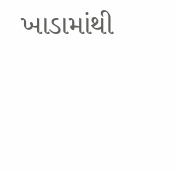ખાડામાંથી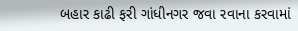બહાર કાઢી ફરી ગાંધીનગર જવા રવાના કરવામાં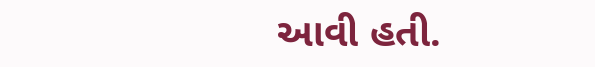આવી હતી.